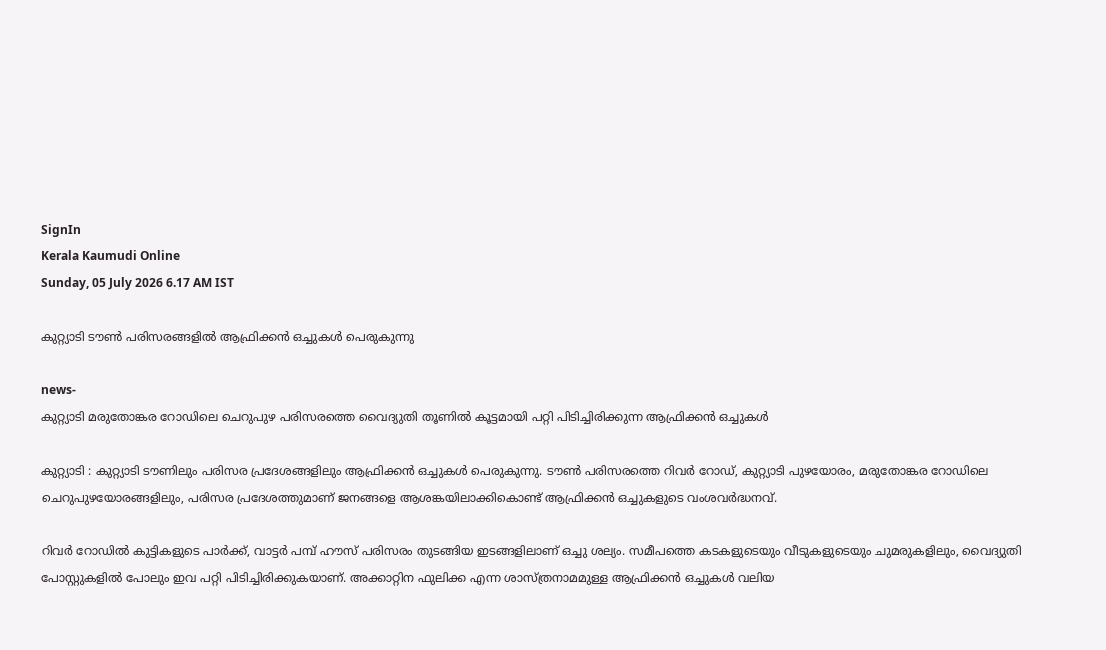SignIn
Kerala Kaumudi Online
Sunday, 05 July 2026 6.17 AM IST

കുറ്റ്യാടി ടൗൺ പരിസരങ്ങളിൽ ആഫ്രിക്കൻ ഒച്ചുകൾ പെരുകുന്നു

news-
കുറ്റ്യാടി മരുതോങ്കര റോഡിലെ ചെറുപുഴ പരിസരത്തെ വൈദ്യുതി തൂണിൽ കൂട്ടമായി പറ്റി പിടിച്ചിരിക്കുന്ന ആഫ്രിക്കൻ ഒച്ചുകൾ

കുറ്റ്യാടി : കുറ്റ്യാടി ടൗണിലും പരിസര പ്രദേശങ്ങളിലും ആഫ്രിക്കൻ ഒച്ചുകൾ പെരുകുന്നു. ടൗൺ പരിസരത്തെ റിവർ റോഡ്, കുറ്റ്യാടി പുഴയോരം, മരുതോങ്കര റോഡിലെ ചെറുപുഴയോരങ്ങളിലും, പരിസര പ്രദേശത്തുമാണ് ജനങ്ങളെ ആശങ്കയിലാക്കികൊണ്ട് ആഫ്രിക്കൻ ഒച്ചുകളുടെ വംശവർദ്ധനവ്.

റിവർ റോഡിൽ കുട്ടികളുടെ പാർക്ക്, വാട്ടർ പമ്പ് ഹൗസ് പരിസരം തുടങ്ങിയ ഇടങ്ങളിലാണ് ഒച്ചു ശല്യം. സമീപത്തെ കടകളുടെയും വീടുകളുടെയും ചുമരുകളിലും, വൈദ്യുതി പോസ്റ്റുകളിൽ പോലും ഇവ പറ്റി പിടിച്ചിരിക്കുകയാണ്. അക്കാറ്റിന ഫുലിക്ക എന്ന ശാസ്ത്രനാമമുള്ള ആഫ്രിക്കൻ ഒച്ചുകൾ വലിയ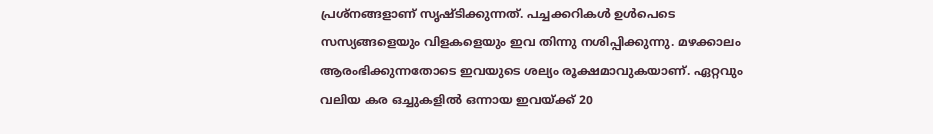പ്രശ്‌നങ്ങളാണ് സൃഷ്ടിക്കുന്നത്. പച്ചക്കറികൾ ഉൾപെടെ സസ്യങ്ങളെയും വിളകളെയും ഇവ തിന്നു നശിപ്പിക്കുന്നു. മഴക്കാലം ആരംഭിക്കുന്നതോടെ ഇവയുടെ ശല്യം രൂക്ഷമാവുകയാണ്. ഏറ്റവും വലിയ കര ഒച്ചുകളിൽ ഒന്നായ ഇവയ്ക്ക് 20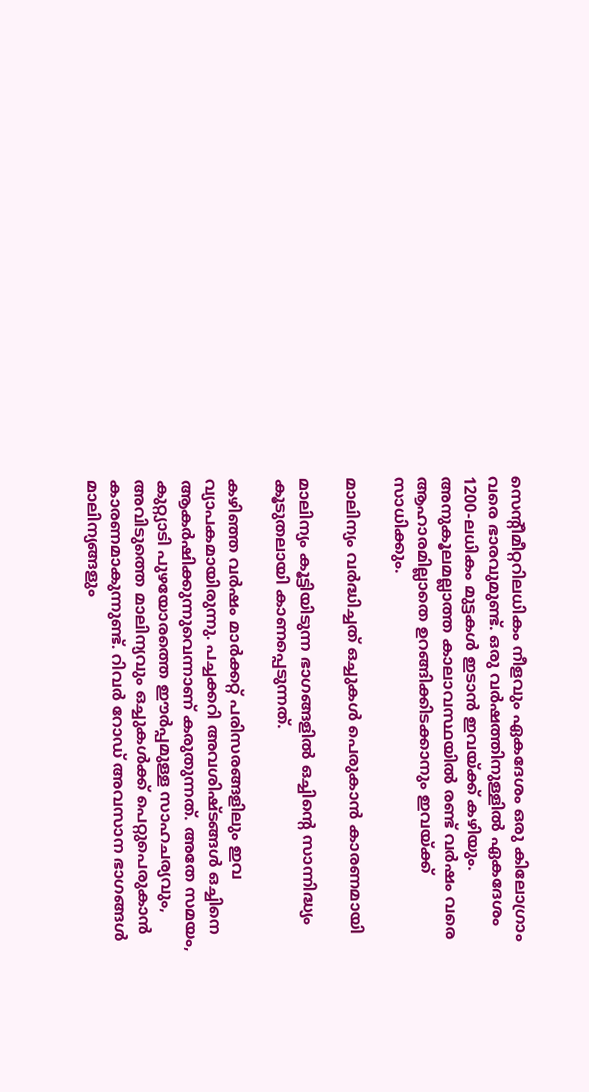സെന്റീമീറ്ററിലധികം നീളവും ഏകദേശം ഒരു കിലോഗ്രാം വരെ ഭാരവുമുണ്ട്. ഒരു വർഷത്തിനുള്ളിൽ ഏകദേശം 1200-ലധികം മുട്ടകൾ ഇടാൻ ഇവയ്ക്ക് കഴിയും. അനുകൂലമല്ലാത്ത കാലാവസ്ഥയിൽ രണ്ട് വർഷം വരെ ആഹാരമില്ലാതെ ഉറങ്ങിക്കിടക്കാനും ഇവയ്ക്ക് സാധിക്കും.

മാലിന്യം വർദ്ധിച്ചത് ഒച്ചുകൾ പെരുകാൻ കാരണമായി

മാലിന്യം കൂട്ടിയിടുന്ന ഭാഗങ്ങളിൽ ഒച്ചിന്റെ സാന്നിദ്ധ്യം കൂടുതലായി കാണപ്പെടുന്നത്.

കഴിഞ്ഞ വർഷം മാർക്കറ്റ് പരിസരങ്ങളിലും ഇവ വ്യാപകമായിരുന്നു. പച്ചക്കറി അവശിഷ്ടങ്ങൾ ഒച്ചിനെ ആകർഷിക്കുന്നുവെന്നാണ് കരുതുന്നത്. അതേ സമയം, കുറ്റ്യാടി പുഴയോരത്തെ ഈർപ്പമുള്ള സാഹചര്യവും, അവിടുത്തെ മാലിന്യവും ഒച്ചുകൾക്ക് പെറ്റുപെരുകാൻ കാരണമാകുന്നുണ്ട്. റിവർ റോഡ് അവസാന ഭാഗങ്ങൾ മാലിന്യങ്ങളും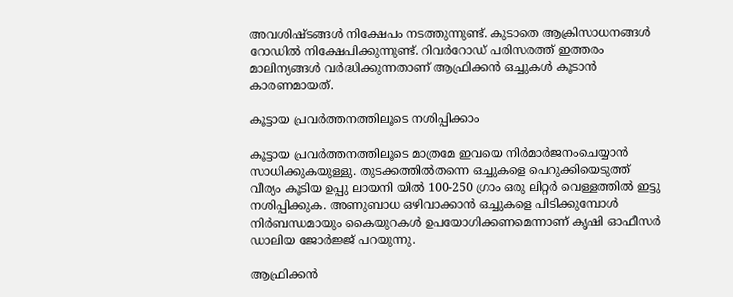അവശിഷ്ടങ്ങൾ നിക്ഷേപം നടത്തുന്നുണ്ട്. കുടാതെ ആക്രിസാധനങ്ങൾ റോഡിൽ നിക്ഷേപിക്കുന്നുണ്ട്. റിവർറോഡ് പരിസരത്ത് ഇത്തരം മാലിന്യങ്ങൾ വർദ്ധിക്കുന്നതാണ് ആഫ്രിക്കൻ ഒച്ചുകൾ കൂടാൻ കാരണമായത്.

കൂട്ടായ പ്രവർത്തനത്തിലൂടെ നശിപ്പിക്കാം

കൂട്ടായ പ്രവർത്തനത്തിലൂടെ മാത്രമേ ഇവയെ നിർമാർജനംചെയ്യാൻ സാധിക്കുകയുള്ളു. തുടക്കത്തിൽതന്നെ ഒച്ചുകളെ പെറുക്കിയെടുത്ത് വീര്യം കൂടിയ ഉപ്പു ലായനി യിൽ 100-250 ഗ്രാം ഒരു ലിറ്റർ വെള്ളത്തിൽ ഇട്ടു നശിപ്പിക്കുക. അണുബാധ ഒഴിവാക്കാൻ ഒച്ചുകളെ പിടിക്കുമ്പോൾ നിർബന്ധമായും കൈയുറകൾ ഉപയോഗിക്കണമെന്നാണ് കൃഷി ഓഫീസർ ഡാലിയ ജോർജ്ജ് പറയുന്നു.

ആഫ്രിക്കൻ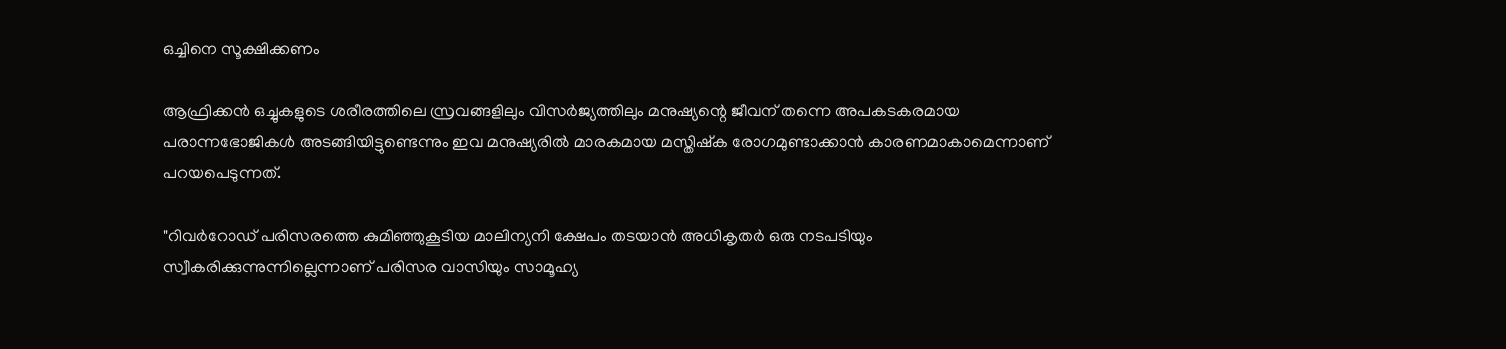ഒച്ചിനെ സൂക്ഷിക്കണം

ആഫ്രിക്കൻ ഒച്ചുകളുടെ ശരീരത്തിലെ സ്രവങ്ങളിലും വിസർജ്യത്തിലും മനുഷ്യന്റെ ജീവന് തന്നെ അപകടകരമായ പരാന്നഭോജികൾ അടങ്ങിയിട്ടുണ്ടെന്നും ഇവ മനുഷ്യരിൽ മാരകമായ മസ്തിഷ്ക രോഗമുണ്ടാക്കാൻ കാരണമാകാമെന്നാണ് പറയപെടുന്നത്.

"റിവർറോഡ് പരിസരത്തെ കുമിഞ്ഞുകൂടിയ മാലിന്യനി ക്ഷേപം തടയാൻ അധികൃതർ ഒരു നടപടിയും സ്വീകരിക്കുന്നുന്നില്ലെന്നാണ് പരിസര വാസിയും സാമൂഹ്യ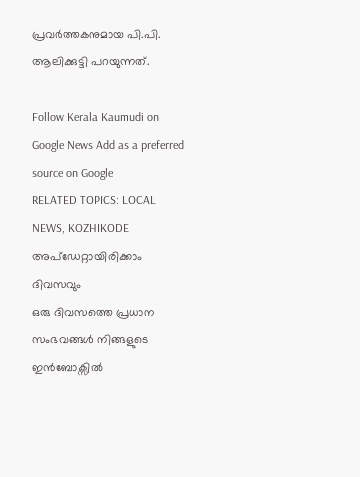പ്രവർത്തകനുമായ പി.പി. ആലിക്കുട്ടി പറയുന്നത്.

Follow Kerala Kaumudi on Google News Add as a preferred source on Google
RELATED TOPICS: LOCAL NEWS, KOZHIKODE
അപ്ഡേറ്റായിരിക്കാം ദിവസവും
ഒരു ദിവസത്തെ പ്രധാന സംഭവങ്ങൾ നിങ്ങളുടെ ഇൻബോക്സിൽ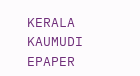KERALA KAUMUDI EPAPER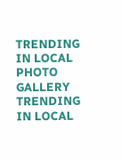TRENDING IN LOCAL
PHOTO GALLERY
TRENDING IN LOCAL